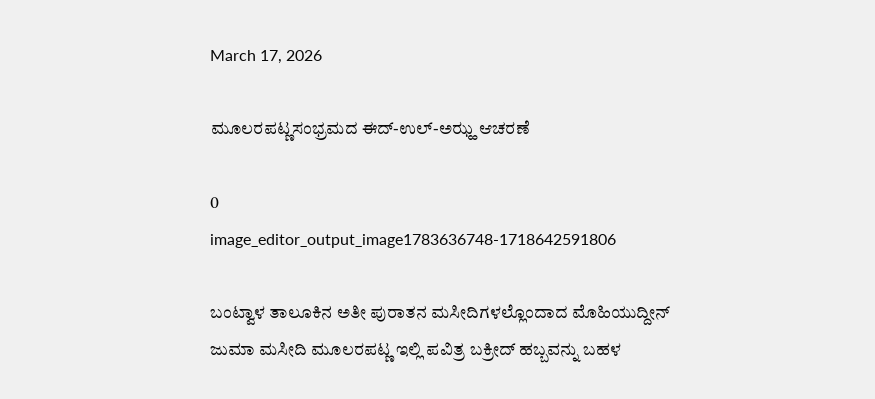March 17, 2026

ಮೂಲರಪಟ್ಣಸಂಭ್ರಮದ ಈದ್-ಉಲ್-ಅಝ್ಹ ಆಚರಣೆ

0
image_editor_output_image1783636748-1718642591806

ಬಂಟ್ವಾಳ ತಾಲೂಕಿನ ಅತೀ ಪುರಾತನ ಮಸೀದಿಗಳಲ್ಲೊಂದಾದ ಮೊಹಿಯುದ್ದೀನ್ ಜುಮಾ ಮಸೀದಿ ಮೂಲರಪಟ್ಣ ಇಲ್ಲಿ ಪವಿತ್ರ ಬಕ್ರೀದ್ ಹಬ್ಬವನ್ನು ಬಹಳ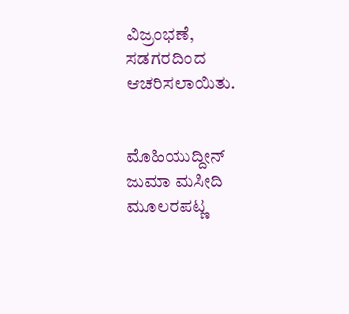ವಿಜ್ರಂಭಣೆ, ಸಡಗರದಿಂದ ಆಚರಿಸಲಾಯಿತು.


ಮೊಹಿಯುದ್ದೀನ್ ಜುಮಾ ಮಸೀದಿ ಮೂಲರಪಟ್ಣ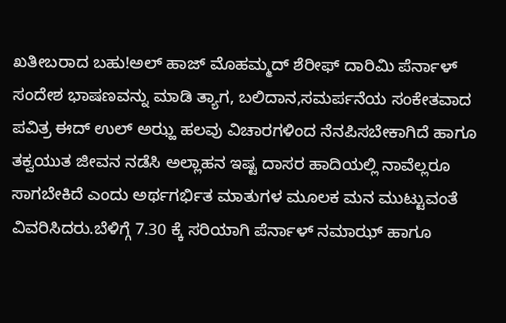ಖತೀಬರಾದ ಬಹು!ಅಲ್ ಹಾಜ್ ಮೊಹಮ್ಮದ್ ಶೆರೀಫ್ ದಾರಿಮಿ ಪೆರ್ನಾಳ್ ಸಂದೇಶ ಭಾಷಣವನ್ನು ಮಾಡಿ ತ್ಯಾಗ, ಬಲಿದಾನ,ಸಮರ್ಪನೆಯ ಸಂಕೇತವಾದ ಪವಿತ್ರ ಈದ್ ಉಲ್ ಅಝ್ಹ ಹಲವು ವಿಚಾರಗಳಿಂದ ನೆನಪಿಸಬೇಕಾಗಿದೆ ಹಾಗೂ ತಕ್ವಯುತ ಜೀವನ ನಡೆಸಿ ಅಲ್ಲಾಹನ ಇಷ್ಟ ದಾಸರ ಹಾದಿಯಲ್ಲಿ ನಾವೆಲ್ಲರೂ ಸಾಗಬೇಕಿದೆ ಎಂದು ಅರ್ಥಗರ್ಭಿತ ಮಾತುಗಳ ಮೂಲಕ ಮನ ಮುಟ್ಟುವಂತೆ ವಿವರಿಸಿದರು.ಬೆಳಿಗ್ಗೆ 7.30 ಕ್ಕೆ ಸರಿಯಾಗಿ ಪೆರ್ನಾಳ್ ನಮಾಝ್ ಹಾಗೂ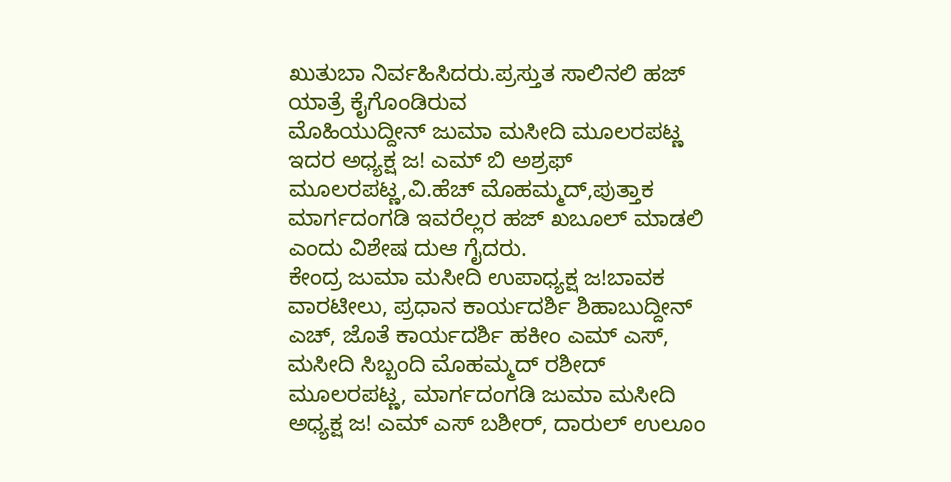ಖುತುಬಾ ನಿರ್ವಹಿಸಿದರು.ಪ್ರಸ್ತುತ ಸಾಲಿನಲಿ ಹಜ್ ಯಾತ್ರೆ ಕೈಗೊಂಡಿರುವ
ಮೊಹಿಯುದ್ದೀನ್ ಜುಮಾ ಮಸೀದಿ ಮೂಲರಪಟ್ಣ ಇದರ ಅಧ್ಯಕ್ಷ ಜ! ಎಮ್ ಬಿ ಅಶ್ರಫ್ ಮೂಲರಪಟ್ಣ,ವಿ.ಹೆಚ್ ಮೊಹಮ್ಮದ್,ಪುತ್ತಾಕ ಮಾರ್ಗದಂಗಡಿ ಇವರೆಲ್ಲರ ಹಜ್ ಖಬೂಲ್ ಮಾಡಲಿ ಎಂದು ವಿಶೇಷ ದುಆ ಗೈದರು.
ಕೇಂದ್ರ ಜುಮಾ ಮಸೀದಿ ಉಪಾಧ್ಯಕ್ಷ ಜ!ಬಾವಕ ವಾರಟೀಲು, ಪ್ರಧಾನ ಕಾರ್ಯದರ್ಶಿ ಶಿಹಾಬುದ್ದೀನ್ ಎಚ್, ಜೊತೆ ಕಾರ್ಯದರ್ಶಿ ಹಕೀಂ ಎಮ್ ಎಸ್, ಮಸೀದಿ ಸಿಬ್ಬಂದಿ ಮೊಹಮ್ಮದ್ ರಶೀದ್ ಮೂಲರಪಟ್ಣ, ಮಾರ್ಗದಂಗಡಿ ಜುಮಾ ಮಸೀದಿ ಅಧ್ಯಕ್ಷ ಜ! ಎಮ್ ಎಸ್ ಬಶೀರ್, ದಾರುಲ್ ಉಲೂಂ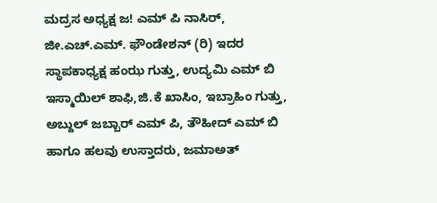ಮದ್ರಸ ಅಧ್ಯಕ್ಷ ಜ! ಎಮ್ ಪಿ ನಾಸಿರ್, ಜೀ.ಎಚ್.ಎಮ್. ಫೌಂಡೇಶನ್ (ರಿ) ಇದರ ಸ್ಥಾಪಕಾಧ್ಯಕ್ಷ ಹಂಝ ಗುತ್ತು, ಉದ್ಯಮಿ ಎಮ್ ಬಿ ಇಸ್ಮಾಯಿಲ್ ಶಾಫಿ,ಜಿ.ಕೆ ಖಾಸಿಂ, ಇಬ್ರಾಹಿಂ ಗುತ್ತು, ಅಬ್ದುಲ್ ಜಬ್ಬಾರ್ ಎಮ್ ಪಿ, ತೌಹೀದ್ ಎಮ್ ಬಿ ಹಾಗೂ ಹಲವು ಉಸ್ತಾದರು, ಜಮಾಅತ್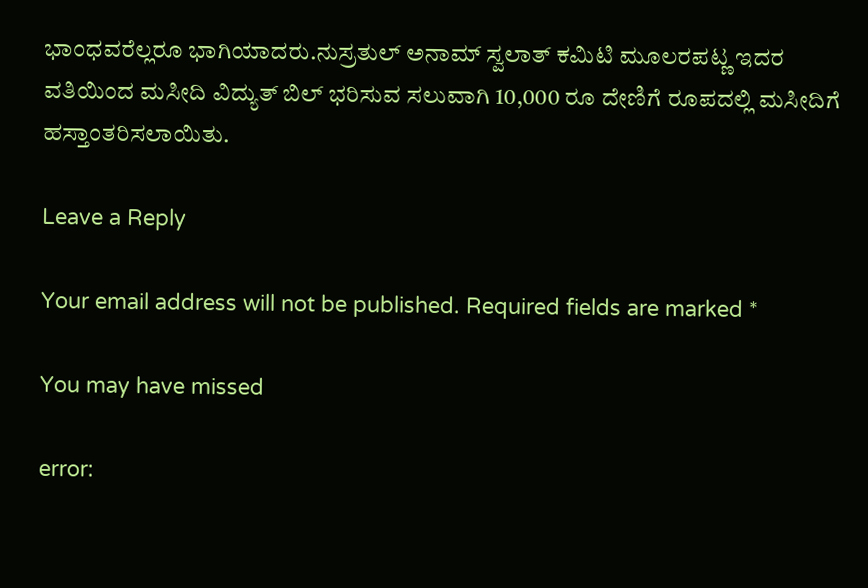ಭಾಂಧವರೆಲ್ಲರೂ ಭಾಗಿಯಾದರು.ನುಸ್ರತುಲ್ ಅನಾಮ್ ಸ್ವಲಾತ್ ಕಮಿಟಿ ಮೂಲರಪಟ್ಣ ಇದರ ವತಿಯಿಂದ ಮಸೀದಿ ವಿದ್ಯುತ್ ಬಿಲ್ ಭರಿಸುವ ಸಲುವಾಗಿ 10,000 ರೂ ದೇಣಿಗೆ ರೂಪದಲ್ಲಿ ಮಸೀದಿಗೆ ಹಸ್ತಾಂತರಿಸಲಾಯಿತು.

Leave a Reply

Your email address will not be published. Required fields are marked *

You may have missed

error: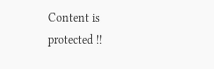Content is protected !!